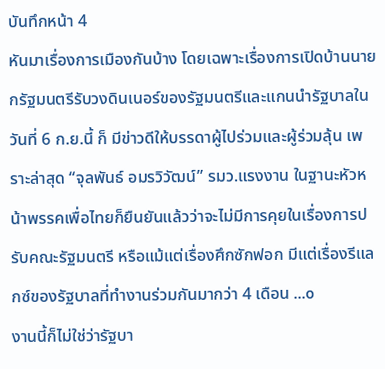บันทึกหน้า 4
หันมาเรื่องการเมืองกันบ้าง โดยเฉพาะเรื่องการเปิดบ้านนายกรัฐมนตรีรับวงดินเนอร์ของรัฐมนตรีและแกนนำรัฐบาลในวันที่ 6 ก.ย.นี้ ก็ มีข่าวดีให้บรรดาผู้ไปร่วมและผู้ร่วมลุ้น เพราะล่าสุด “จุลพันธ์ อมรวิวัฒน์” รมว.แรงงาน ในฐานะหัวหน้าพรรคเพื่อไทยก็ยืนยันแล้วว่าจะไม่มีการคุยในเรื่องการปรับคณะรัฐมนตรี หรือแม้แต่เรื่องศึกซักฟอก มีแต่เรื่องรีแลกซ์ของรัฐบาลที่ทำงานร่วมกันมากว่า 4 เดือน ...๐
งานนี้ก็ไม่ใช่ว่ารัฐบา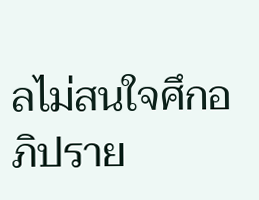ลไม่สนใจศึกอภิปราย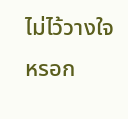ไม่ไว้วางใจหรอก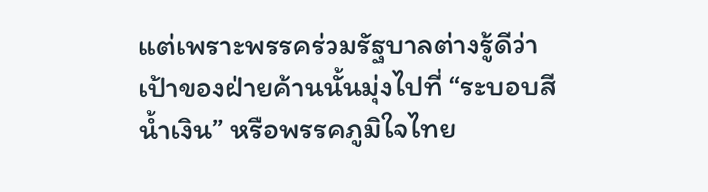แต่เพราะพรรคร่วมรัฐบาลต่างรู้ดีว่าเป้าของฝ่ายค้านนั้นมุ่งไปที่ “ระบอบสีน้ำเงิน” หรือพรรคภูมิใจไทย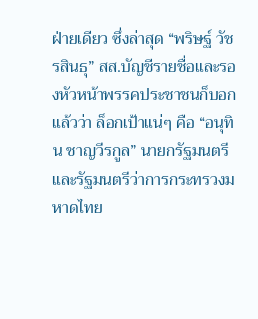ฝ่ายเดียว ซึ่งล่าสุด “พริษฐ์ วัชรสินธุ” สส.บัญชีรายชื่อและรองหัวหน้าพรรคประชาชนก็บอกแล้วว่า ล็อกเป้าแน่ๆ คือ “อนุทิน ชาญวีรกูล” นายกรัฐมนตรีและรัฐมนตรีว่าการกระทรวงมหาดไทย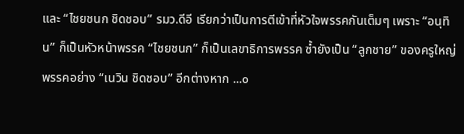และ “ไชยชนก ชิดชอบ” รมว.ดีอี เรียกว่าเป็นการตีเข้าที่หัวใจพรรคกันเต็มๆ เพราะ “อนุทิน” ก็เป็นหัวหน้าพรรค “ไชยชนก” ก็เป็นเลขาธิการพรรค ซ้ำยังเป็น “ลูกชาย” ของครูใหญ่พรรคอย่าง “เนวิน ชิดชอบ” อีกต่างหาก ...๐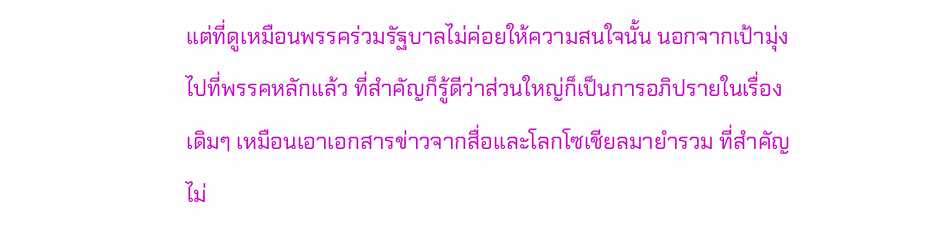แต่ที่ดูเหมือนพรรคร่วมรัฐบาลไม่ค่อยให้ความสนใจนั้น นอกจากเป้ามุ่งไปที่พรรคหลักแล้ว ที่สำคัญก็รู้ดีว่าส่วนใหญ่ก็เป็นการอภิปรายในเรื่องเดิมๆ เหมือนเอาเอกสารข่าวจากสื่อและโลกโซเชียลมายำรวม ที่สำคัญไม่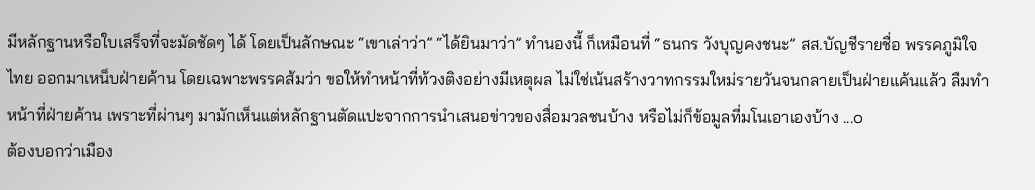มีหลักฐานหรือใบเสร็จที่จะมัดชัดๆ ได้ โดยเป็นลักษณะ “เขาเล่าว่า” “ได้ยินมาว่า” ทำนองนี้ ก็เหมือนที่ “ธนกร วังบุญคงชนะ” สส.บัญชีรายชื่อ พรรคภูมิใจไทย ออกมาเหน็บฝ่ายค้าน โดยเฉพาะพรรคส้มว่า ขอให้ทำหน้าที่ท้วงติงอย่างมีเหตุผล ไม่ใช่เน้นสร้างวาทกรรมใหม่รายวันจนกลายเป็นฝ่ายแค้นแล้ว ลืมทำหน้าที่ฝ่ายค้าน เพราะที่ผ่านๆ มามักเห็นแต่หลักฐานตัดแปะจากการนำเสนอข่าวของสื่อมวลชนบ้าง หรือไม่ก็ข้อมูลที่มโนเอาเองบ้าง ...๐
ต้องบอกว่าเมือง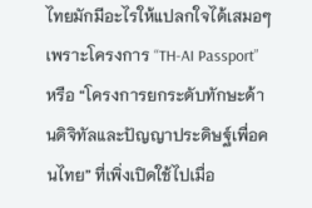ไทยมักมีอะไรให้แปลกใจได้เสมอๆ เพราะโครงการ “TH-AI Passport” หรือ “โครงการยกระดับทักษะด้านดิจิทัลและปัญญาประดิษฐ์เพื่อคนไทย” ที่เพิ่งเปิดใช้ไปเมื่อ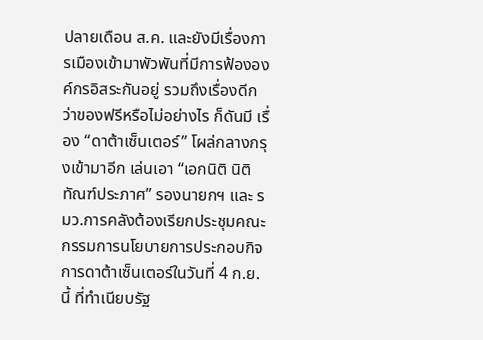ปลายเดือน ส.ค. และยังมีเรื่องการเมืองเข้ามาพัวพันที่มีการฟ้ององค์กรอิสระกันอยู่ รวมถึงเรื่องดีกว่าของฟรีหรือไม่อย่างไร ก็ดันมี เรื่อง “ดาต้าเซ็นเตอร์” โผล่กลางกรุงเข้ามาอีก เล่นเอา “เอกนิติ นิติทัณฑ์ประภาศ” รองนายกฯ และ รมว.การคลังต้องเรียกประชุมคณะกรรมการนโยบายการประกอบกิจการดาต้าเซ็นเตอร์ในวันที่ 4 ก.ย.นี้ ที่ทำเนียบรัฐ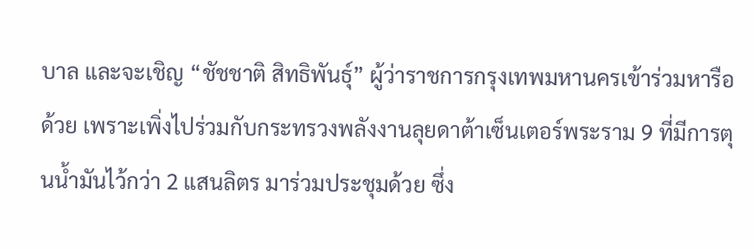บาล และจะเชิญ “ชัชชาติ สิทธิพันธุ์” ผู้ว่าราชการกรุงเทพมหานครเข้าร่วมหารือด้วย เพราะเพิ่งไปร่วมกับกระทรวงพลังงานลุยดาต้าเซ็นเตอร์พระราม 9 ที่มีการตุนน้ำมันไว้กว่า 2 แสนลิตร มาร่วมประชุมด้วย ซึ่ง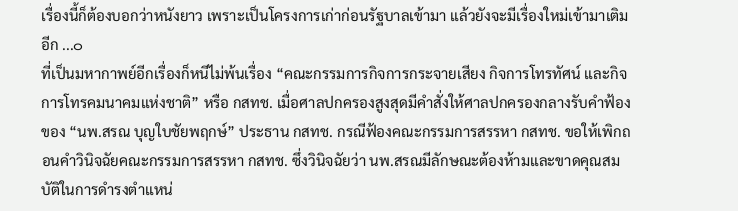เรื่องนี้ก็ต้องบอกว่าหนังยาว เพราะเป็นโครงการเก่าก่อนรัฐบาลเข้ามา แล้วยังจะมีเรื่องใหม่เข้ามาเติมอีก ...๐
ที่เป็นมหากาพย์อีกเรื่องก็หนีไม่พ้นเรื่อง “คณะกรรมการกิจการกระจายเสียง กิจการโทรทัศน์ และกิจการโทรคมนาคมแห่งชาติ” หรือ กสทช. เมื่อศาลปกครองสูงสุดมีคำสั่งให้ศาลปกครองกลางรับคำฟ้องของ “นพ.สรณ บุญใบชัยพฤกษ์” ประธาน กสทช. กรณีฟ้องคณะกรรมการสรรหา กสทช. ขอให้เพิกถอนคำวินิจฉัยคณะกรรมการสรรหา กสทช. ซึ่งวินิจฉัยว่า นพ.สรณมีลักษณะต้องห้ามและขาดคุณสมบัติในการดำรงตำแหน่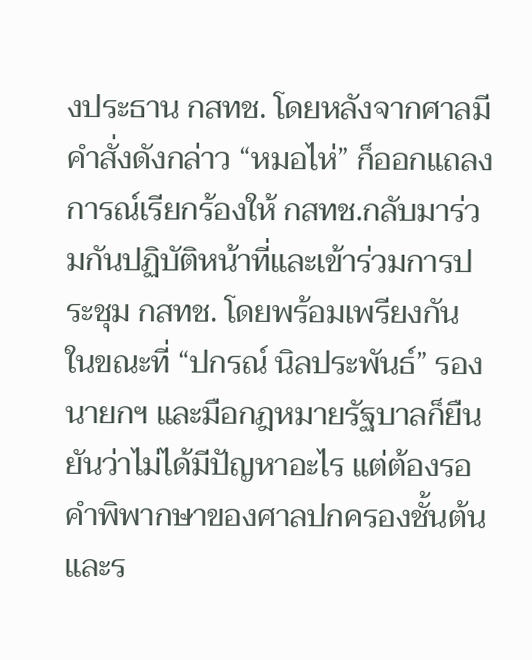งประธาน กสทช. โดยหลังจากศาลมีคำสั่งดังกล่าว “หมอไห่” ก็ออกแถลงการณ์เรียกร้องให้ กสทช.กลับมาร่วมกันปฏิบัติหน้าที่และเข้าร่วมการประชุม กสทช. โดยพร้อมเพรียงกัน ในขณะที่ “ปกรณ์ นิลประพันธ์” รองนายกฯ และมือกฎหมายรัฐบาลก็ยืนยันว่าไม่ได้มีปัญหาอะไร แต่ต้องรอคำพิพากษาของศาลปกครองชั้นต้น และร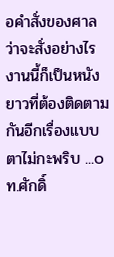อคำสั่งของศาลว่าจะสั่งอย่างไร งานนี้ก็เป็นหนังยาวที่ต้องติดตามกันอีกเรื่องแบบตาไม่กะพริบ ...๐
ท.ศักดิ์